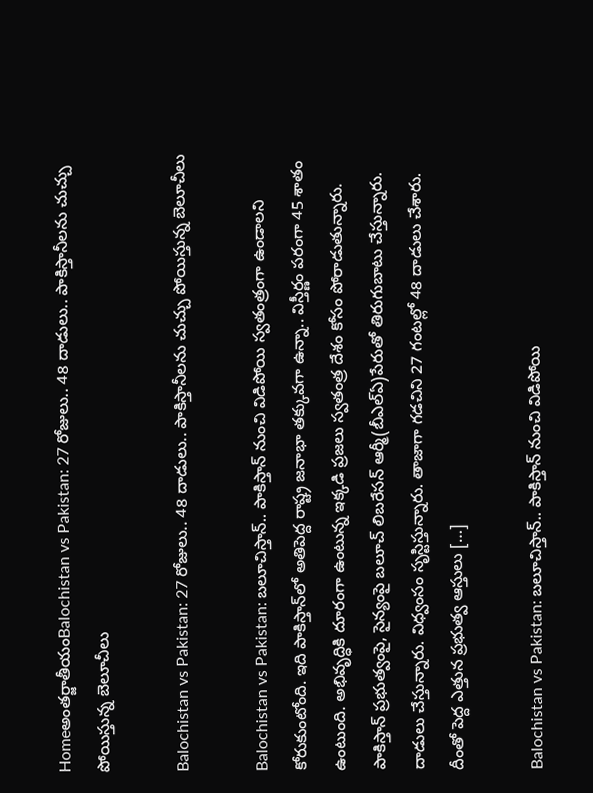Homeఅంతర్జాతీయంBalochistan vs Pakistan: 27 రోజులు.. 48 దాడులు.. పాకిస్తానీలను చుచ్చు పోయిస్తున్న బెలూచీలు

Balochistan vs Pakistan: 27 రోజులు.. 48 దాడులు.. పాకిస్తానీలను చుచ్చు పోయిస్తున్న బెలూచీలు

Balochistan vs Pakistan: బలూచిస్తాన్‌.. పాకిస్తాన్‌ నుంచి విడిపోయి స్వతంత్రంగా ఉండాలని కోరుకుంటోంది. ఇది పాకిస్తాన్‌లో అతిపెద్ద రాష్ట్ర జనాభా తక్కువగా ఉన్నా.. విస్తీర్ణం పరంగా 45 శాతం ఉంటుంది. అభివృద్ధికి దూరంగా ఉంటున్న ఇక్కడి ప్రజలు స్వతంత్ర దేశం కోసం పోరాడుతున్నారు. పాకిస్తాన్‌ ప్రభుత్వంపై, సైన్యంపై బలూచ్‌ లిబరేసన్‌ ఆర్మీ(బీఎల్‌ఏ)పేరుతో తిరుగుబాటు చేస్తున్నారు. దాడులు చేస్తున్నారు. విధ్వంసం సృస్టిస్తున్నారు. తాజాగా గడచిని 27 గంటల్లో 48 దాడులు చేశారు. దీంతో పెద్ద ఎత్తున ప్రభుత్వ ఆస్తులు […]

Balochistan vs Pakistan: బలూచిస్తాన్‌.. పాకిస్తాన్‌ నుంచి విడిపోయి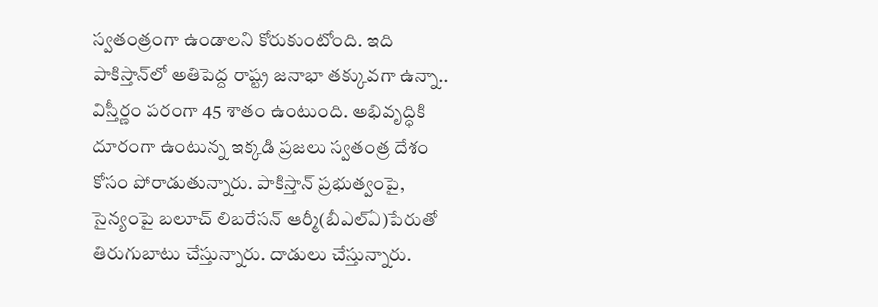స్వతంత్రంగా ఉండాలని కోరుకుంటోంది. ఇది పాకిస్తాన్‌లో అతిపెద్ద రాష్ట్ర జనాభా తక్కువగా ఉన్నా.. విస్తీర్ణం పరంగా 45 శాతం ఉంటుంది. అభివృద్ధికి దూరంగా ఉంటున్న ఇక్కడి ప్రజలు స్వతంత్ర దేశం కోసం పోరాడుతున్నారు. పాకిస్తాన్‌ ప్రభుత్వంపై, సైన్యంపై బలూచ్‌ లిబరేసన్‌ ఆర్మీ(బీఎల్‌ఏ)పేరుతో తిరుగుబాటు చేస్తున్నారు. దాడులు చేస్తున్నారు.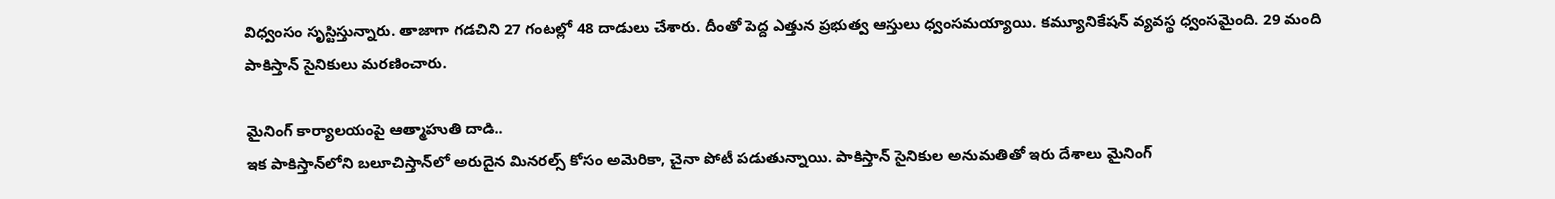విధ్వంసం సృస్టిస్తున్నారు. తాజాగా గడచిని 27 గంటల్లో 48 దాడులు చేశారు. దీంతో పెద్ద ఎత్తున ప్రభుత్వ ఆస్తులు ధ్వంసమయ్యాయి. కమ్యూనికేషన్‌ వ్యవస్థ ధ్వంసమైంది. 29 మంది పాకిస్తాన్‌ సైనికులు మరణించారు.

మైనింగ్‌ కార్యాలయంపై ఆత్మాహుతి దాడి..
ఇక పాకిస్తాన్‌లోని బలూచిస్తాన్‌లో అరుదైన మినరల్స్‌ కోసం అమెరికా, చైనా పోటీ పడుతున్నాయి. పాకిస్తాన్‌ సైనికుల అనుమతితో ఇరు దేశాలు మైనింగ్‌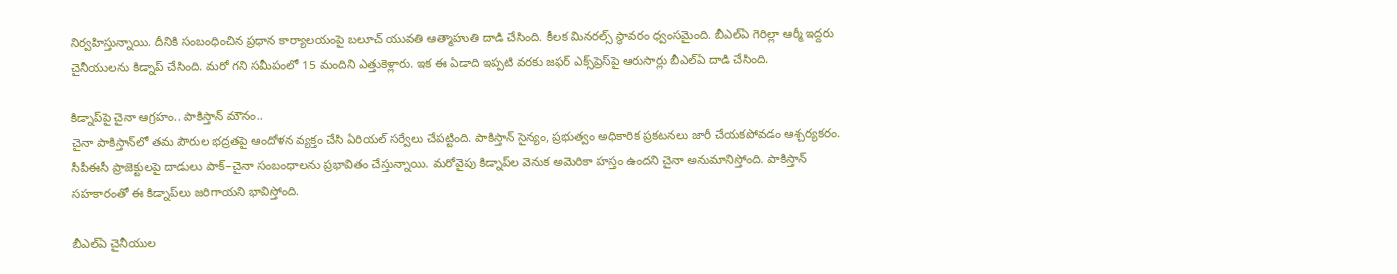నిర్వహిస్తున్నాయి. దీనికి సంబంధించిన ప్రధాన కార్యాలయంపై బలూచ్‌ యువతి ఆత్మాహుతి దాడి చేసింది. కీలక మినరల్స్‌ స్థావరం ధ్వంసమైంది. బీఎల్‌ఏ గెరిల్లా ఆర్మీ ఇద్దరు చైనీయులను కిడ్నాప్‌ చేసింది. మరో గని సమీపంలో 15 మందిని ఎత్తుకెళ్లారు. ఇక ఈ ఏడాది ఇప్పటి వరకు జఫర్‌ ఎక్స్‌ప్రెస్‌పై ఆరుసార్లు బీఎల్‌ఏ దాడి చేసింది.

కిడ్నాప్‌పై చైనా ఆగ్రహం.. పాకిస్తాన్‌ మౌనం..
చైనా పాకిస్తాన్‌లో తమ పౌరుల భద్రతపై ఆందోళన వ్యక్తం చేసి ఏరియల్‌ సర్వేలు చేపట్టింది. పాకిస్తాన్‌ సైన్యం, ప్రభుత్వం అధికారిక ప్రకటనలు జారీ చేయకపోవడం ఆశ్చర్యకరం. సీపీఈసీ ప్రాజెక్టులపై దాడులు పాక్‌–చైనా సంబంధాలను ప్రభావితం చేస్తున్నాయి. మరోవైపు కిడ్నాప్‌ల వెనుక అమెరికా హస్తం ఉందని చైనా అనుమానిస్తోంది. పాకిస్తాన్‌ సహకారంతో ఈ కిడ్నాప్‌లు జరిగాయని భావిస్తోంది.

బీఎల్‌ఏ చైనీయుల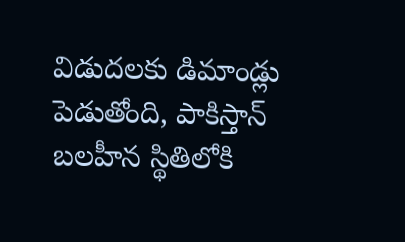విడుదలకు డిమాండ్లు పెడుతోంది, పాకిస్తాన్‌ బలహీన స్థితిలోకి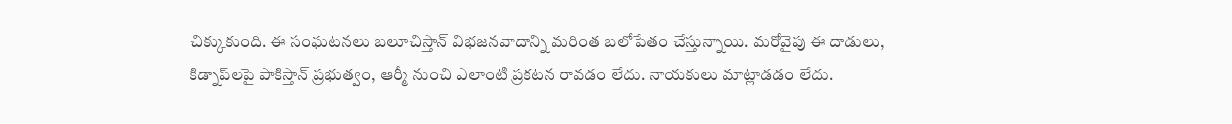చిక్కుకుంది. ఈ సంఘటనలు బలూచిస్తాన్‌ విభజనవాదాన్ని మరింత బలోపేతం చేస్తున్నాయి. మరోవైపు ఈ దాడులు, కిడ్నాప్‌లపై పాకిస్తాన్‌ ప్రభుత్వం, ఆర్మీ నుంచి ఎలాంటి ప్రకటన రావడం లేదు. నాయకులు మాట్లాడడం లేదు.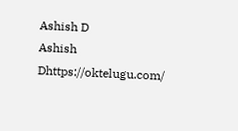Ashish D
Ashish Dhttps://oktelugu.com/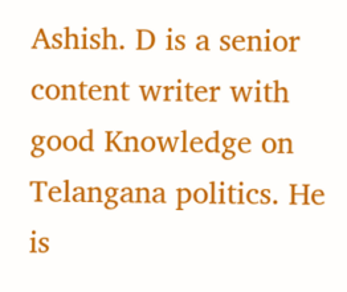Ashish. D is a senior content writer with good Knowledge on Telangana politics. He is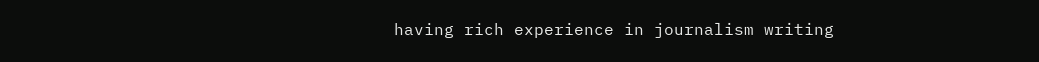having rich experience in journalism writing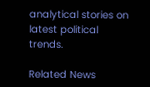analytical stories on latest political trends.

Related News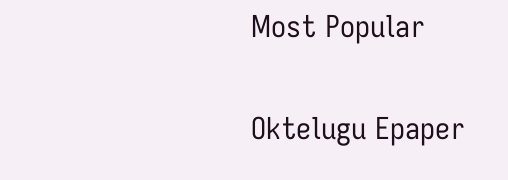Most Popular

Oktelugu Epaper